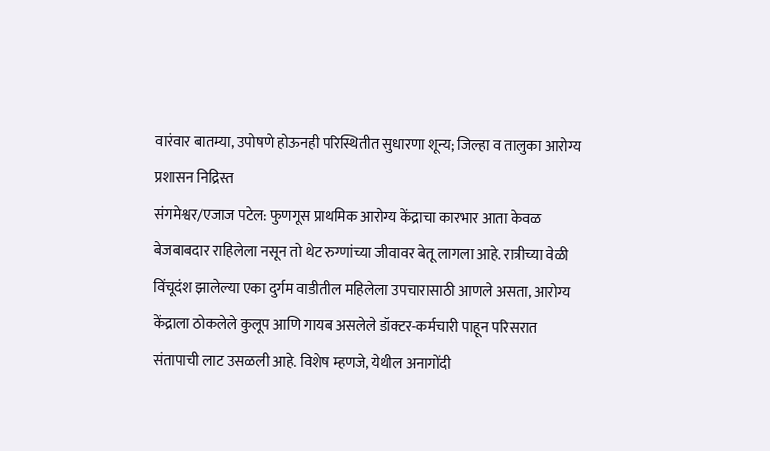वारंवार बातम्या, उपोषणे होऊनही परिस्थितीत सुधारणा शून्य; जिल्हा व तालुका आरोग्य प्रशासन निद्रिस्त
संगमेश्वर/एजाज पटेल: फुणगूस प्राथमिक आरोग्य केंद्राचा कारभार आता केवळ बेजबाबदार राहिलेला नसून तो थेट रुग्णांच्या जीवावर बेतू लागला आहे. रात्रीच्या वेळी विंचूदंश झालेल्या एका दुर्गम वाडीतील महिलेला उपचारासाठी आणले असता, आरोग्य केंद्राला ठोकलेले कुलूप आणि गायब असलेले डॉक्टर-कर्मचारी पाहून परिसरात संतापाची लाट उसळली आहे. विशेष म्हणजे, येथील अनागोंदी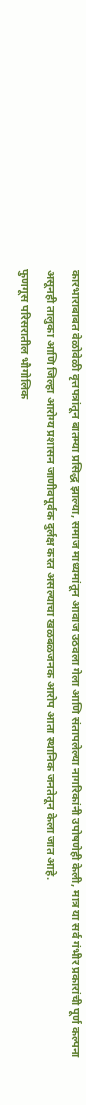कारभाराबाबत वेळोवेळी वृत्तपत्रांतून बातम्या प्रसिद्ध झाल्या, समाज माध्यमांतून आवाज उठवला गेला आणि संतापलेल्या नागरिकांनी उपोषणेही केली, मात्र या सर्व गंभीर प्रकारांची पूर्ण कल्पना असूनही तालुका आणि जिल्हा आरोग्य प्रशासन जाणीवपूर्वक दुर्लक्ष करत असल्याचा खळबळजनक आरोप आता स्थानिक जनतेतून केला जात आहे.
फुणगूस परिसरातील भौगोलिक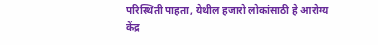परिस्थिती पाहता, येथील हजारो लोकांसाठी हे आरोग्य केंद्र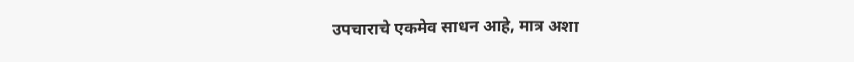उपचाराचे एकमेव साधन आहे, मात्र अशा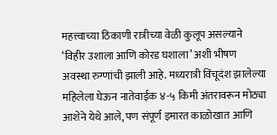महत्त्वाच्या ठिकाणी रात्रीच्या वेळी कुलूप असल्याने ‘विहीर उशाला आणि कोरड घशाला’ अशी भीषण अवस्था रुग्णांची झाली आहे. मध्यरात्री विंचूदंश झालेल्या महिलेला घेऊन नातेवाईक ४-५ किमी अंतरावरून मोठ्या आशेने येथे आले, पण संपूर्ण इमारत काळोखात आणि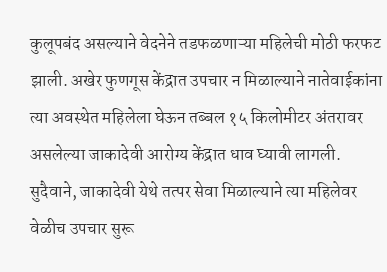कुलूपबंद असल्याने वेदनेने तडफळणाऱ्या महिलेची मोठी फरफट झाली. अखेर फुणगूस केंद्रात उपचार न मिळाल्याने नातेवाईकांना त्या अवस्थेत महिलेला घेऊन तब्बल १५ किलोमीटर अंतरावर असलेल्या जाकादेवी आरोग्य केंद्रात धाव घ्यावी लागली. सुदैवाने, जाकादेवी येथे तत्पर सेवा मिळाल्याने त्या महिलेवर वेळीच उपचार सुरू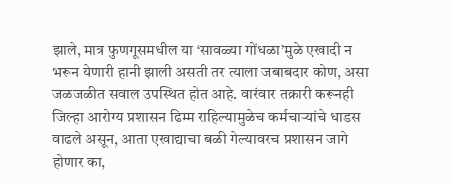झाले, मात्र फुणगूसमधील या ‘सावळ्या गोंधळा’मुळे एखादी न भरून येणारी हानी झाली असती तर त्याला जबाबदार कोण, असा जळजळीत सवाल उपस्थित होत आहे. वारंवार तक्रारी करूनही जिल्हा आरोग्य प्रशासन ढिम्म राहिल्यामुळेच कर्मचाऱ्यांचे धाडस वाढले असून, आता एखाद्याचा बळी गेल्यावरच प्रशासन जागे होणार का,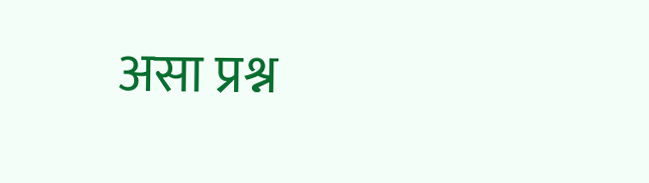असा प्रश्न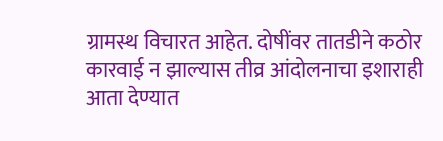ग्रामस्थ विचारत आहेत. दोषींवर तातडीने कठोर कारवाई न झाल्यास तीव्र आंदोलनाचा इशाराही आता देण्यात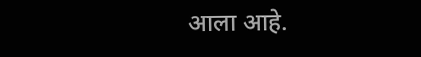आला आहे.